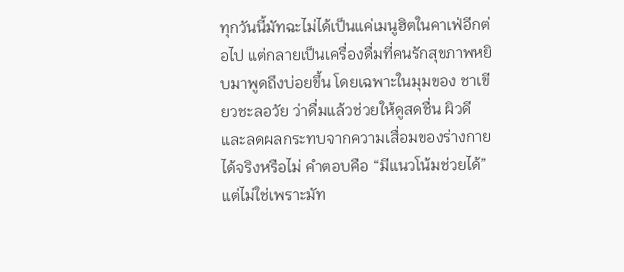ทุกวันนี้มัทฉะไม่ได้เป็นแค่เมนูฮิตในคาเฟ่อีกต่อไป แต่กลายเป็นเครื่องดื่มที่คนรักสุขภาพหยิบมาพูดถึงบ่อยขึ้น โดยเฉพาะในมุมของ ชาเขียวชะลอวัย ว่าดื่มแล้วช่วยให้ดูสดชื่น ผิวดี และลดผลกระทบจากความเสื่อมของร่างกายได้จริงหรือไม่ คำตอบคือ “มีแนวโน้มช่วยได้” แต่ไม่ใช่เพราะมัท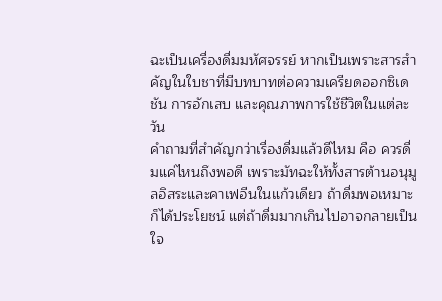ฉะเป็นเครื่องดื่มมหัศจรรย์ หากเป็นเพราะสารสำคัญในใบชาที่มีบทบาทต่อความเครียดออกซิเดชัน การอักเสบ และคุณภาพการใช้ชีวิตในแต่ละวัน
คำถามที่สำคัญกว่าเรื่องดื่มแล้วดีไหม คือ ควรดื่มแค่ไหนถึงพอดี เพราะมัทฉะให้ทั้งสารต้านอนุมูลอิสระและคาเฟอีนในแก้วเดียว ถ้าดื่มพอเหมาะก็ได้ประโยชน์ แต่ถ้าดื่มมากเกินไปอาจกลายเป็นใจ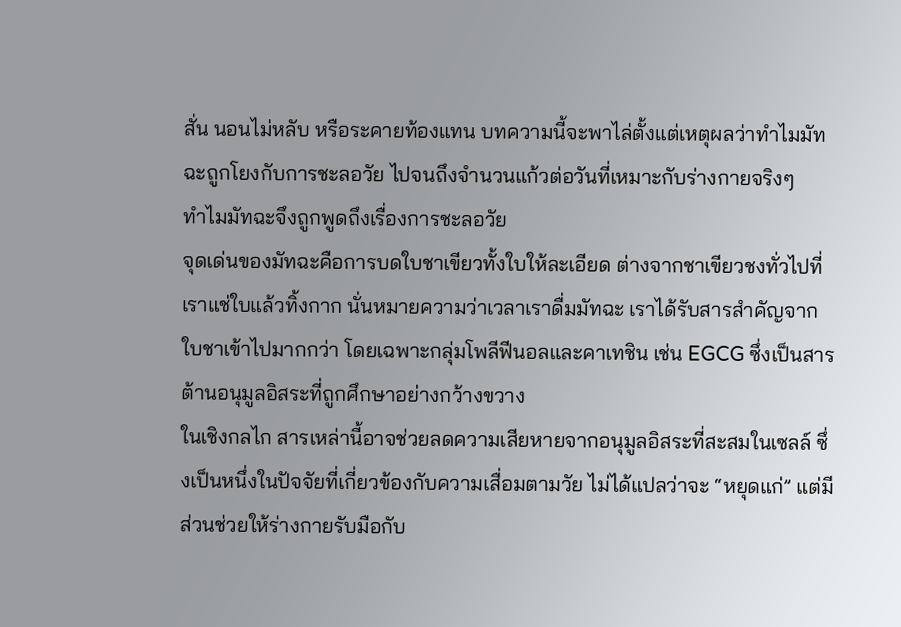สั่น นอนไม่หลับ หรือระคายท้องแทน บทความนี้จะพาไล่ตั้งแต่เหตุผลว่าทำไมมัทฉะถูกโยงกับการชะลอวัย ไปจนถึงจำนวนแก้วต่อวันที่เหมาะกับร่างกายจริงๆ
ทำไมมัทฉะจึงถูกพูดถึงเรื่องการชะลอวัย
จุดเด่นของมัทฉะคือการบดใบชาเขียวทั้งใบให้ละเอียด ต่างจากชาเขียวชงทั่วไปที่เราแช่ใบแล้วทิ้งกาก นั่นหมายความว่าเวลาเราดื่มมัทฉะ เราได้รับสารสำคัญจากใบชาเข้าไปมากกว่า โดยเฉพาะกลุ่มโพลีฟีนอลและคาเทชิน เช่น EGCG ซึ่งเป็นสารต้านอนุมูลอิสระที่ถูกศึกษาอย่างกว้างขวาง
ในเชิงกลไก สารเหล่านี้อาจช่วยลดความเสียหายจากอนุมูลอิสระที่สะสมในเซลล์ ซึ่งเป็นหนึ่งในปัจจัยที่เกี่ยวข้องกับความเสื่อมตามวัย ไม่ได้แปลว่าจะ “หยุดแก่” แต่มีส่วนช่วยให้ร่างกายรับมือกับ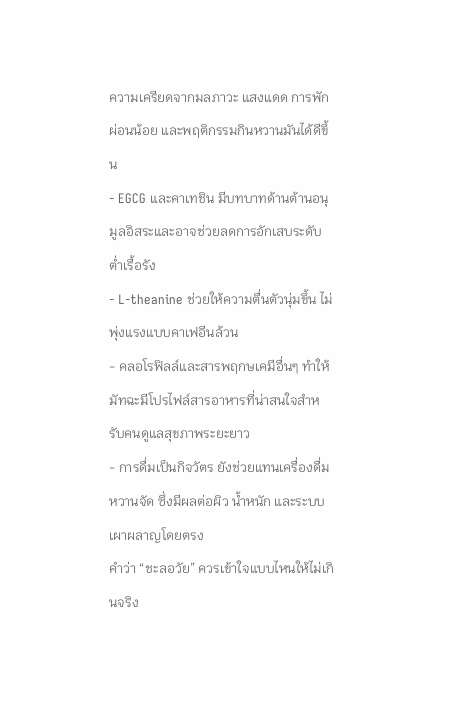ความเครียดจากมลภาวะ แสงแดด การพักผ่อนน้อย และพฤติกรรมกินหวานมันได้ดีขึ้น
- EGCG และคาเทชิน มีบทบาทด้านต้านอนุมูลอิสระและอาจช่วยลดการอักเสบระดับต่ำเรื้อรัง
- L-theanine ช่วยให้ความตื่นตัวนุ่มขึ้น ไม่พุ่งแรงแบบคาเฟอีนล้วน
- คลอโรฟิลล์และสารพฤกษเคมีอื่นๆ ทำให้มัทฉะมีโปรไฟล์สารอาหารที่น่าสนใจสำหรับคนดูแลสุขภาพระยะยาว
- การดื่มเป็นกิจวัตร ยังช่วยแทนเครื่องดื่มหวานจัด ซึ่งมีผลต่อผิว น้ำหนัก และระบบเผาผลาญโดยตรง
คำว่า “ชะลอวัย” ควรเข้าใจแบบไหนให้ไม่เกินจริง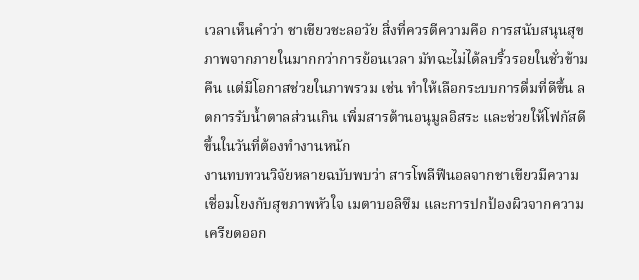เวลาเห็นคำว่า ชาเขียวชะลอวัย สิ่งที่ควรตีความคือ การสนับสนุนสุขภาพจากภายในมากกว่าการย้อนเวลา มัทฉะไม่ได้ลบริ้วรอยในชั่วข้ามคืน แต่มีโอกาสช่วยในภาพรวม เช่น ทำให้เลือกระบบการดื่มที่ดีขึ้น ลดการรับน้ำตาลส่วนเกิน เพิ่มสารต้านอนุมูลอิสระ และช่วยให้โฟกัสดีขึ้นในวันที่ต้องทำงานหนัก
งานทบทวนวิจัยหลายฉบับพบว่า สารโพลีฟีนอลจากชาเขียวมีความเชื่อมโยงกับสุขภาพหัวใจ เมตาบอลิซึม และการปกป้องผิวจากความเครียดออก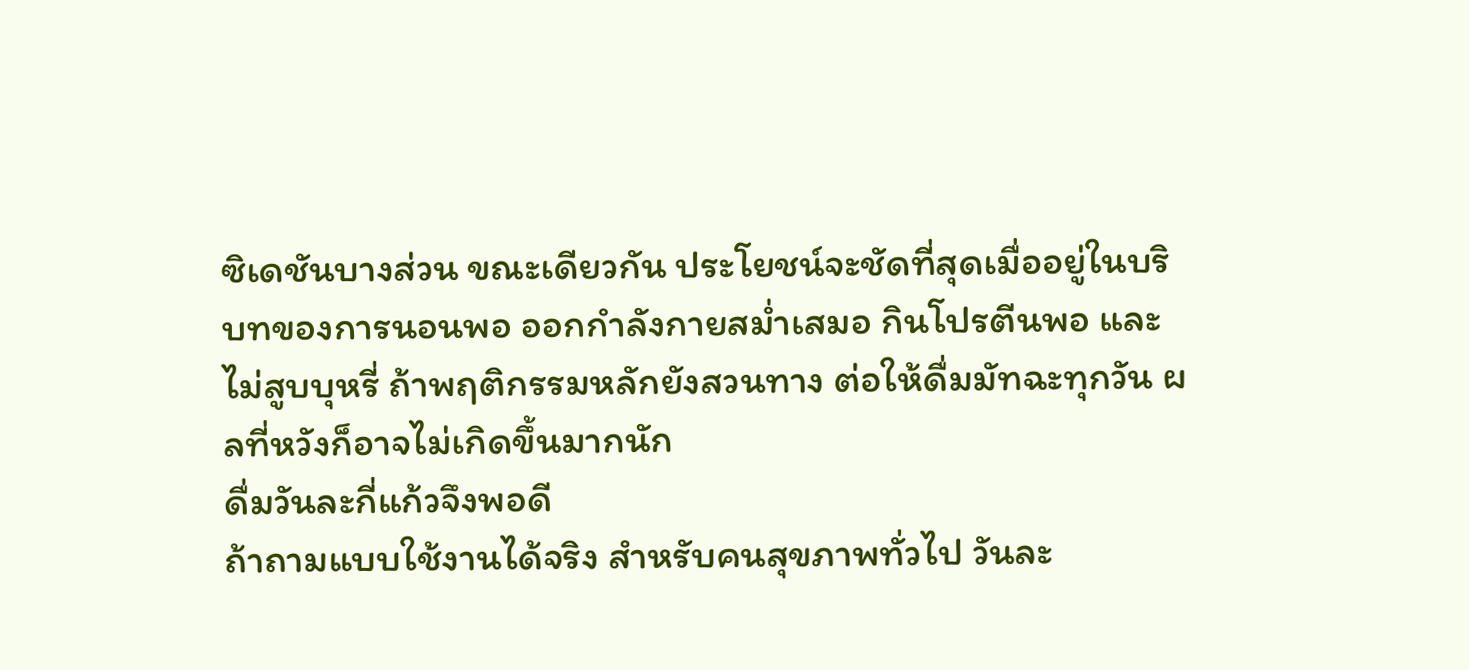ซิเดชันบางส่วน ขณะเดียวกัน ประโยชน์จะชัดที่สุดเมื่ออยู่ในบริบทของการนอนพอ ออกกำลังกายสม่ำเสมอ กินโปรตีนพอ และไม่สูบบุหรี่ ถ้าพฤติกรรมหลักยังสวนทาง ต่อให้ดื่มมัทฉะทุกวัน ผลที่หวังก็อาจไม่เกิดขึ้นมากนัก
ดื่มวันละกี่แก้วจึงพอดี
ถ้าถามแบบใช้งานได้จริง สำหรับคนสุขภาพทั่วไป วันละ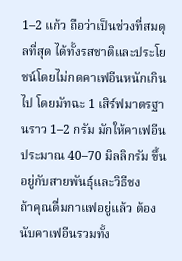1–2 แก้ว ถือว่าเป็นช่วงที่สมดุลที่สุด ได้ทั้งรสชาติและประโยชน์โดยไม่กดคาเฟอีนหนักเกินไป โดยมัทฉะ 1 เสิร์ฟมาตรฐานราว 1–2 กรัม มักให้คาเฟอีนประมาณ 40–70 มิลลิกรัม ขึ้นอยู่กับสายพันธุ์และวิธีชง
ถ้าคุณดื่มกาแฟอยู่แล้ว ต้องนับคาเฟอีนรวมทั้ง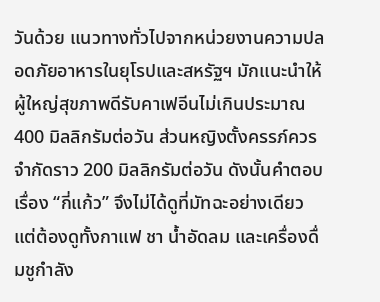วันด้วย แนวทางทั่วไปจากหน่วยงานความปลอดภัยอาหารในยุโรปและสหรัฐฯ มักแนะนำให้ผู้ใหญ่สุขภาพดีรับคาเฟอีนไม่เกินประมาณ 400 มิลลิกรัมต่อวัน ส่วนหญิงตั้งครรภ์ควรจำกัดราว 200 มิลลิกรัมต่อวัน ดังนั้นคำตอบเรื่อง “กี่แก้ว” จึงไม่ได้ดูที่มัทฉะอย่างเดียว แต่ต้องดูทั้งกาแฟ ชา น้ำอัดลม และเครื่องดื่มชูกำลัง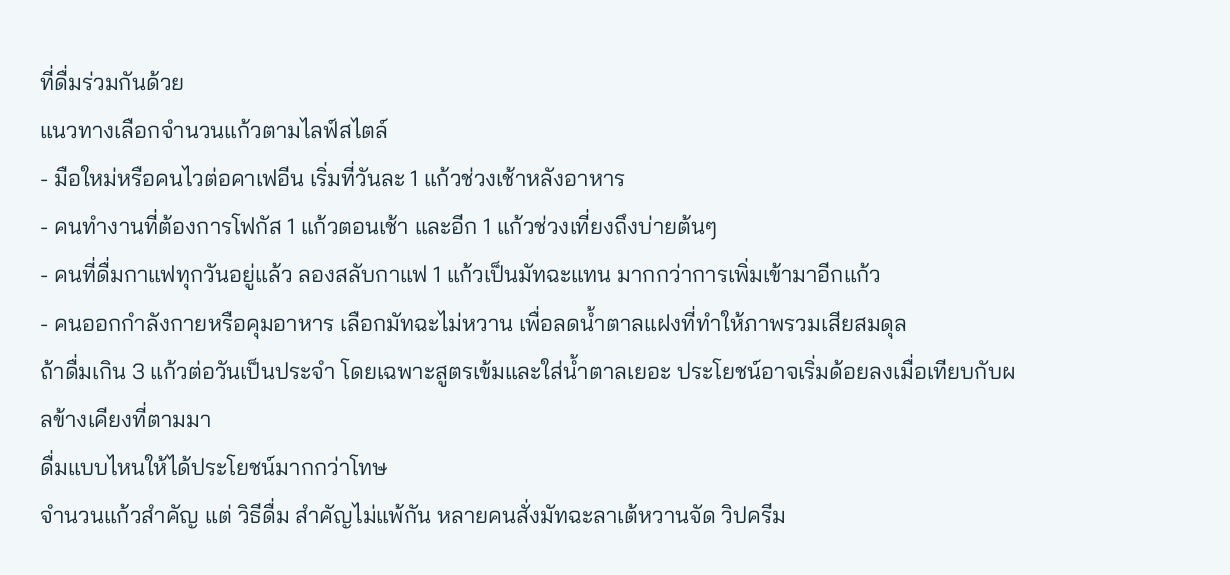ที่ดื่มร่วมกันด้วย
แนวทางเลือกจำนวนแก้วตามไลฟ์สไตล์
- มือใหม่หรือคนไวต่อคาเฟอีน เริ่มที่วันละ 1 แก้วช่วงเช้าหลังอาหาร
- คนทำงานที่ต้องการโฟกัส 1 แก้วตอนเช้า และอีก 1 แก้วช่วงเที่ยงถึงบ่ายต้นๆ
- คนที่ดื่มกาแฟทุกวันอยู่แล้ว ลองสลับกาแฟ 1 แก้วเป็นมัทฉะแทน มากกว่าการเพิ่มเข้ามาอีกแก้ว
- คนออกกำลังกายหรือคุมอาหาร เลือกมัทฉะไม่หวาน เพื่อลดน้ำตาลแฝงที่ทำให้ภาพรวมเสียสมดุล
ถ้าดื่มเกิน 3 แก้วต่อวันเป็นประจำ โดยเฉพาะสูตรเข้มและใส่น้ำตาลเยอะ ประโยชน์อาจเริ่มด้อยลงเมื่อเทียบกับผลข้างเคียงที่ตามมา
ดื่มแบบไหนให้ได้ประโยชน์มากกว่าโทษ
จำนวนแก้วสำคัญ แต่ วิธีดื่ม สำคัญไม่แพ้กัน หลายคนสั่งมัทฉะลาเต้หวานจัด วิปครีม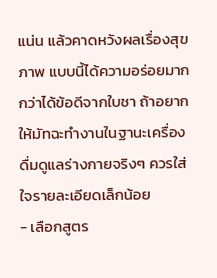แน่น แล้วคาดหวังผลเรื่องสุขภาพ แบบนี้ได้ความอร่อยมากกว่าได้ข้อดีจากใบชา ถ้าอยากให้มัทฉะทำงานในฐานะเครื่องดื่มดูแลร่างกายจริงๆ ควรใส่ใจรายละเอียดเล็กน้อย
- เลือกสูตร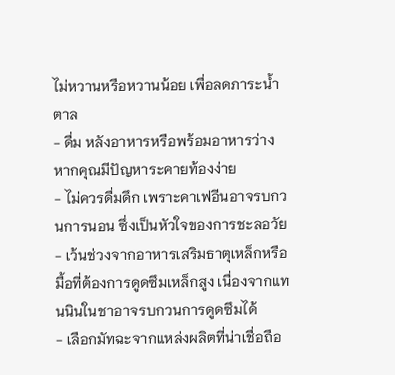ไม่หวานหรือหวานน้อย เพื่อลดภาระน้ำตาล
- ดื่ม หลังอาหารหรือพร้อมอาหารว่าง หากคุณมีปัญหาระคายท้องง่าย
- ไม่ควรดื่มดึก เพราะคาเฟอีนอาจรบกวนการนอน ซึ่งเป็นหัวใจของการชะลอวัย
- เว้นช่วงจากอาหารเสริมธาตุเหล็กหรือมื้อที่ต้องการดูดซึมเหล็กสูง เนื่องจากแทนนินในชาอาจรบกวนการดูดซึมได้
- เลือกมัทฉะจากแหล่งผลิตที่น่าเชื่อถือ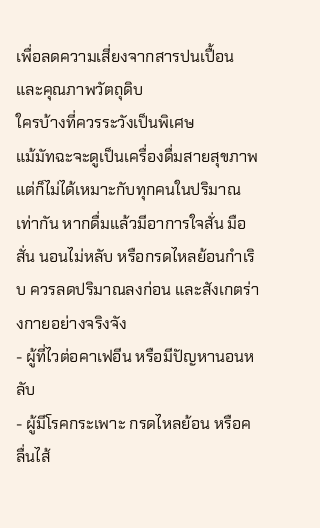เพื่อลดความเสี่ยงจากสารปนเปื้อนและคุณภาพวัตถุดิบ
ใครบ้างที่ควรระวังเป็นพิเศษ
แม้มัทฉะจะดูเป็นเครื่องดื่มสายสุขภาพ แต่ก็ไม่ได้เหมาะกับทุกคนในปริมาณเท่ากัน หากดื่มแล้วมีอาการใจสั่น มือสั่น นอนไม่หลับ หรือกรดไหลย้อนกำเริบ ควรลดปริมาณลงก่อน และสังเกตร่างกายอย่างจริงจัง
- ผู้ที่ไวต่อคาเฟอีน หรือมีปัญหานอนหลับ
- ผู้มีโรคกระเพาะ กรดไหลย้อน หรือคลื่นไส้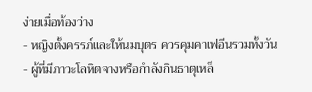ง่ายเมื่อท้องว่าง
- หญิงตั้งครรภ์และให้นมบุตร ควรคุมคาเฟอีนรวมทั้งวัน
- ผู้ที่มีภาวะโลหิตจางหรือกำลังกินธาตุเหล็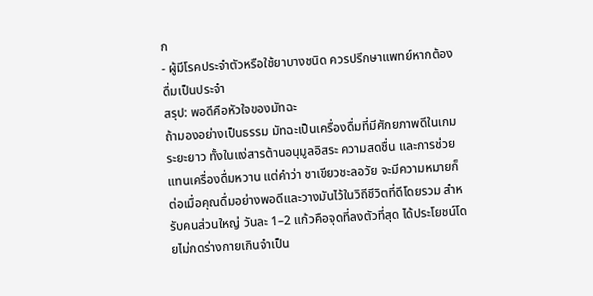ก
- ผู้มีโรคประจำตัวหรือใช้ยาบางชนิด ควรปรึกษาแพทย์หากต้องดื่มเป็นประจำ
สรุป: พอดีคือหัวใจของมัทฉะ
ถ้ามองอย่างเป็นธรรม มัทฉะเป็นเครื่องดื่มที่มีศักยภาพดีในเกมระยะยาว ทั้งในแง่สารต้านอนุมูลอิสระ ความสดชื่น และการช่วยแทนเครื่องดื่มหวาน แต่คำว่า ชาเขียวชะลอวัย จะมีความหมายก็ต่อเมื่อคุณดื่มอย่างพอดีและวางมันไว้ในวิถีชีวิตที่ดีโดยรวม สำหรับคนส่วนใหญ่ วันละ 1–2 แก้วคือจุดที่ลงตัวที่สุด ได้ประโยชน์โดยไม่กดร่างกายเกินจำเป็น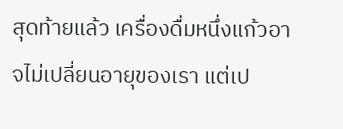สุดท้ายแล้ว เครื่องดื่มหนึ่งแก้วอาจไม่เปลี่ยนอายุของเรา แต่เป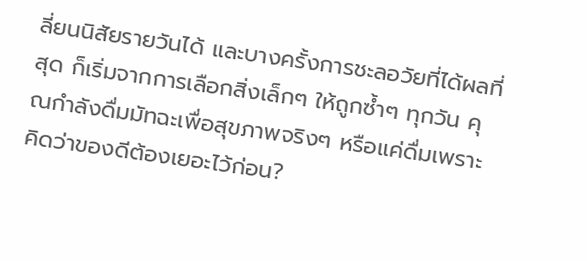ลี่ยนนิสัยรายวันได้ และบางครั้งการชะลอวัยที่ได้ผลที่สุด ก็เริ่มจากการเลือกสิ่งเล็กๆ ให้ถูกซ้ำๆ ทุกวัน คุณกำลังดื่มมัทฉะเพื่อสุขภาพจริงๆ หรือแค่ดื่มเพราะคิดว่าของดีต้องเยอะไว้ก่อน?